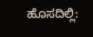ಹೊಸದಿಲ್ಲಿ: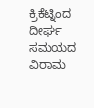ಕ್ರಿಕೆಟ್ನಿಂದ ದೀರ್ಘ ಸಮಯದ ವಿರಾಮ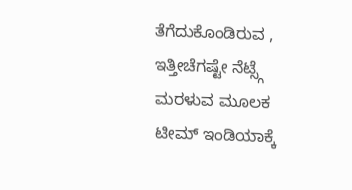ತೆಗೆದುಕೊಂಡಿರುವ , ಇತ್ತೀಚೆಗಷ್ಟೇ ನೆಟ್ಸ್ಗೆ ಮರಳುವ ಮೂಲಕ ಟೀಮ್ ಇಂಡಿಯಾಕ್ಕೆ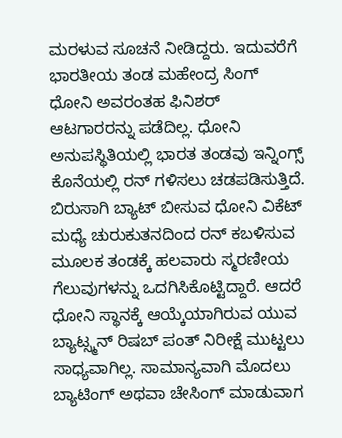ಮರಳುವ ಸೂಚನೆ ನೀಡಿದ್ದರು. ಇದುವರೆಗೆ ಭಾರತೀಯ ತಂಡ ಮಹೇಂದ್ರ ಸಿಂಗ್ ಧೋನಿ ಅವರಂತಹ ಫಿನಿಶರ್ ಆಟಗಾರರನ್ನು ಪಡೆದಿಲ್ಲ. ಧೋನಿ ಅನುಪಸ್ಥಿತಿಯಲ್ಲಿ ಭಾರತ ತಂಡವು ಇನ್ನಿಂಗ್ಸ್ ಕೊನೆಯಲ್ಲಿ ರನ್ ಗಳಿಸಲು ಚಡಪಡಿಸುತ್ತಿದೆ. ಬಿರುಸಾಗಿ ಬ್ಯಾಟ್ ಬೀಸುವ ಧೋನಿ ವಿಕೆಟ್ ಮಧ್ಯೆ ಚುರುಕುತನದಿಂದ ರನ್ ಕಬಳಿಸುವ ಮೂಲಕ ತಂಡಕ್ಕೆ ಹಲವಾರು ಸ್ಮರಣೀಯ ಗೆಲುವುಗಳನ್ನು ಒದಗಿಸಿಕೊಟ್ಟಿದ್ದಾರೆ. ಆದರೆ ಧೋನಿ ಸ್ಥಾನಕ್ಕೆ ಆಯ್ಕೆಯಾಗಿರುವ ಯುವ ಬ್ಯಾಟ್ಸ್ಮನ್ ರಿಷಬ್ ಪಂತ್ ನಿರೀಕ್ಷೆ ಮುಟ್ಟಲು ಸಾಧ್ಯವಾಗಿಲ್ಲ. ಸಾಮಾನ್ಯವಾಗಿ ಮೊದಲು ಬ್ಯಾಟಿಂಗ್ ಅಥವಾ ಚೇಸಿಂಗ್ ಮಾಡುವಾಗ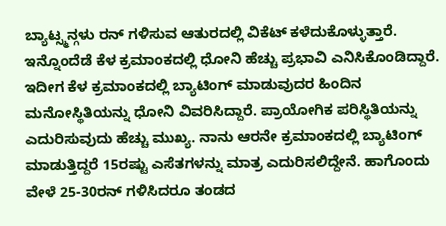ಬ್ಯಾಟ್ಸ್ಮನ್ಗಳು ರನ್ ಗಳಿಸುವ ಆತುರದಲ್ಲಿ ವಿಕೆಟ್ ಕಳೆದುಕೊಳ್ಳುತ್ತಾರೆ. ಇನ್ನೊಂದೆಡೆ ಕೆಳ ಕ್ರಮಾಂಕದಲ್ಲಿ ಧೋನಿ ಹೆಚ್ಚು ಪ್ರಭಾವಿ ಎನಿಸಿಕೊಂಡಿದ್ದಾರೆ. ಇದೀಗ ಕೆಳ ಕ್ರಮಾಂಕದಲ್ಲಿ ಬ್ಯಾಟಿಂಗ್ ಮಾಡುವುದರ ಹಿಂದಿನ ಮನೋಸ್ಥಿತಿಯನ್ನು ಧೋನಿ ವಿವರಿಸಿದ್ದಾರೆ. ಪ್ರಾಯೋಗಿಕ ಪರಿಸ್ಥಿತಿಯನ್ನು ಎದುರಿಸುವುದು ಹೆಚ್ಚು ಮುಖ್ಯ. ನಾನು ಆರನೇ ಕ್ರಮಾಂಕದಲ್ಲಿ ಬ್ಯಾಟಿಂಗ್ ಮಾಡುತ್ತಿದ್ದರೆ 15ರಷ್ಟು ಎಸೆತಗಳನ್ನು ಮಾತ್ರ ಎದುರಿಸಲಿದ್ದೇನೆ. ಹಾಗೊಂದು ವೇಳೆ 25-30ರನ್ ಗಳಿಸಿದರೂ ತಂಡದ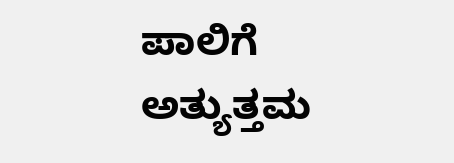ಪಾಲಿಗೆ ಅತ್ಯುತ್ತಮ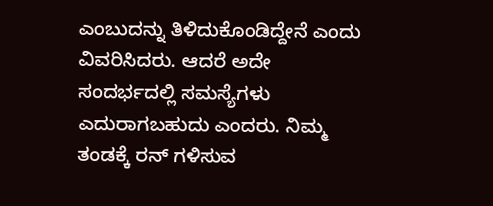ಎಂಬುದನ್ನು ತಿಳಿದುಕೊಂಡಿದ್ದೇನೆ ಎಂದು ವಿವರಿಸಿದರು. ಆದರೆ ಅದೇ ಸಂದರ್ಭದಲ್ಲಿ ಸಮಸ್ಯೆಗಳು ಎದುರಾಗಬಹುದು ಎಂದರು. ನಿಮ್ಮ ತಂಡಕ್ಕೆ ರನ್ ಗಳಿಸುವ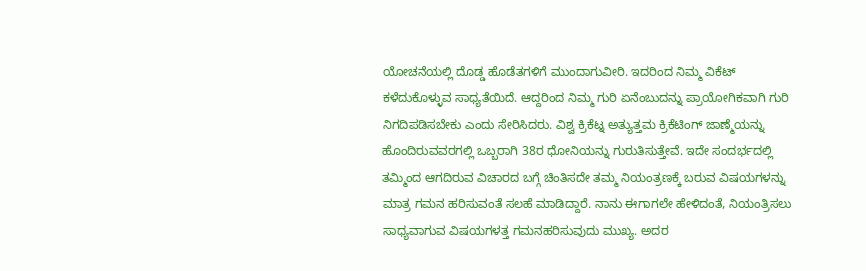ಯೋಚನೆಯಲ್ಲಿ ದೊಡ್ಡ ಹೊಡೆತಗಳಿಗೆ ಮುಂದಾಗುವೀರಿ. ಇದರಿಂದ ನಿಮ್ಮ ವಿಕೆಟ್ ಕಳೆದುಕೊಳ್ಳುವ ಸಾಧ್ಯತೆಯಿದೆ. ಆದ್ದರಿಂದ ನಿಮ್ಮ ಗುರಿ ಏನೆಂಬುದನ್ನು ಪ್ರಾಯೋಗಿಕವಾಗಿ ಗುರಿ ನಿಗದಿಪಡಿಸಬೇಕು ಎಂದು ಸೇರಿಸಿದರು. ವಿಶ್ವ ಕ್ರಿಕೆಟ್ನ ಅತ್ಯುತ್ತಮ ಕ್ರಿಕೆಟಿಂಗ್ ಜಾಣ್ಮೆಯನ್ನು ಹೊಂದಿರುವವರಗಲ್ಲಿ ಒಬ್ಬರಾಗಿ 38ರ ಧೋನಿಯನ್ನು ಗುರುತಿಸುತ್ತೇವೆ. ಇದೇ ಸಂದರ್ಭದಲ್ಲಿ ತಮ್ಮಿಂದ ಆಗದಿರುವ ವಿಚಾರದ ಬಗ್ಗೆ ಚಿಂತಿಸದೇ ತಮ್ಮ ನಿಯಂತ್ರಣಕ್ಕೆ ಬರುವ ವಿಷಯಗಳನ್ನು ಮಾತ್ರ ಗಮನ ಹರಿಸುವಂತೆ ಸಲಹೆ ಮಾಡಿದ್ದಾರೆ. ನಾನು ಈಗಾಗಲೇ ಹೇಳಿದಂತೆ, ನಿಯಂತ್ರಿಸಲು ಸಾಧ್ಯವಾಗುವ ವಿಷಯಗಳತ್ತ ಗಮನಹರಿಸುವುದು ಮುಖ್ಯ. ಅದರ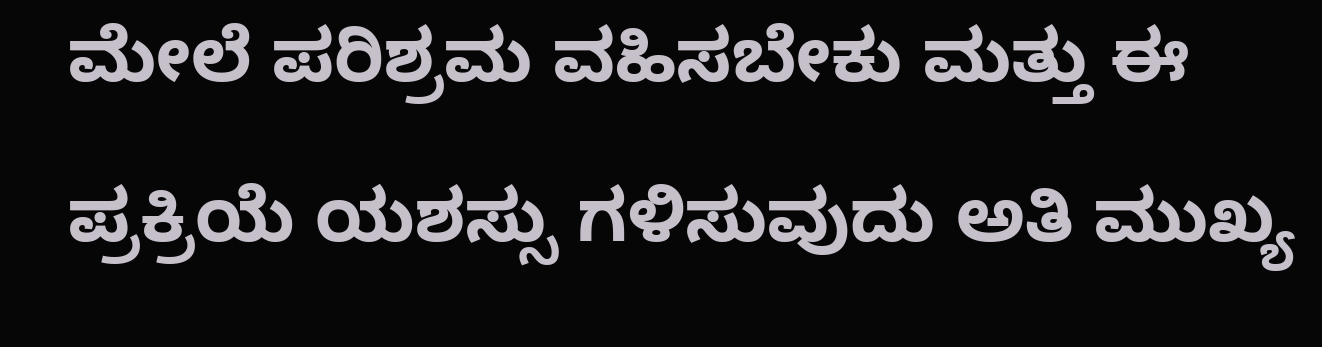ಮೇಲೆ ಪರಿಶ್ರಮ ವಹಿಸಬೇಕು ಮತ್ತು ಈ ಪ್ರಕ್ರಿಯೆ ಯಶಸ್ಸು ಗಳಿಸುವುದು ಅತಿ ಮುಖ್ಯ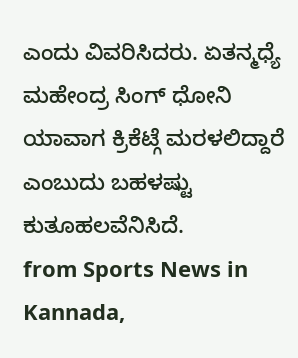ಎಂದು ವಿವರಿಸಿದರು. ಏತನ್ಮಧ್ಯೆ ಮಹೇಂದ್ರ ಸಿಂಗ್ ಧೋನಿ ಯಾವಾಗ ಕ್ರಿಕೆಟ್ಗೆ ಮರಳಲಿದ್ದಾರೆ ಎಂಬುದು ಬಹಳಷ್ಟು ಕುತೂಹಲವೆನಿಸಿದೆ.
from Sports News in Kannada,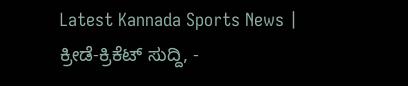Latest Kannada Sports News | ಕ್ರೀಡೆ-ಕ್ರಿಕೆಟ್ ಸುದ್ದಿ, -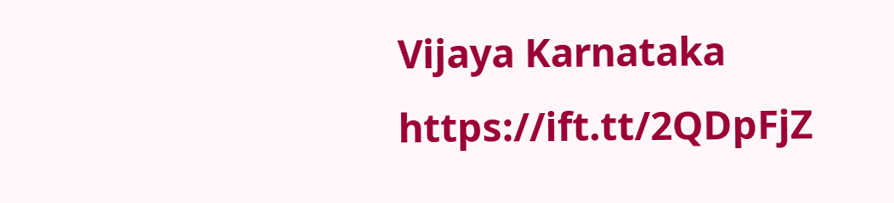Vijaya Karnataka https://ift.tt/2QDpFjZ